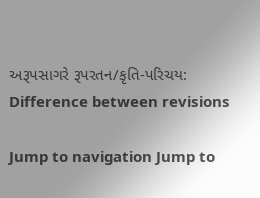અરૂપસાગરે રૂપરતન/કૃતિ-પરિચય: Difference between revisions

Jump to navigation Jump to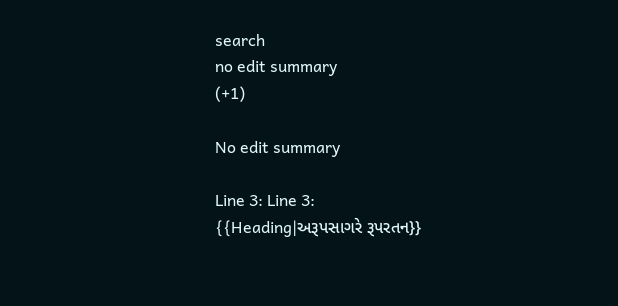search
no edit summary
(+1)

No edit summary

Line 3: Line 3:
{{Heading|અરૂપસાગરે રૂપરતન}}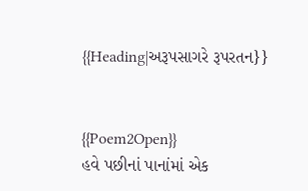{{Heading|અરૂપસાગરે રૂપરતન}}


{{Poem2Open}}
હવે પછીનાં પાનાંમાં એક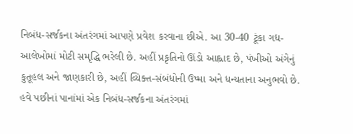નિબંધ-સર્જકના અંતરંગમાં આપણે પ્રવેશ કરવાના છીએ. આ 30-40 ટૂંકા ગદ્ય-આલેખોમાં મોટી સમૃદ્ધિ ભરેલી છે. અહીં પ્રકૃતિનો ઊંડો આહ્લાદ છે, પંખીઓ અંગેનું કુતૂહલ અને જાણકારી છે, અહીં વ્યિક્ત-સંબંધોની ઉષ્મા અને ધન્યતાના અનુભવો છે.
હવે પછીનાં પાનાંમાં એક નિબંધ-સર્જકના અંતરંગમાં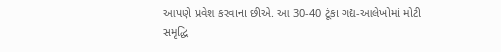આપણે પ્રવેશ કરવાના છીએ. આ 30-40 ટૂંકા ગદ્ય-આલેખોમાં મોટી સમૃદ્ધિ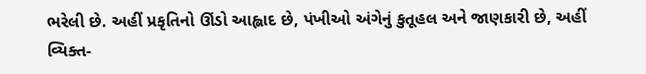ભરેલી છે. અહીં પ્રકૃતિનો ઊંડો આહ્લાદ છે, પંખીઓ અંગેનું કુતૂહલ અને જાણકારી છે, અહીં વ્યિક્ત-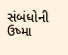સંબંધોની ઉષ્મા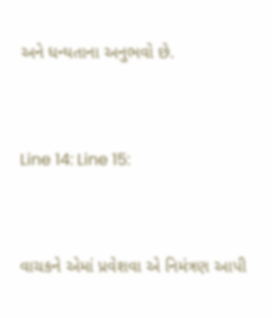અને ધન્યતાના અનુભવો છે.


Line 14: Line 15:


વાચકને એમાં પ્રવેશવા એ નિમંત્રણ આપી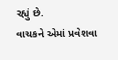રહ્યું છે.
વાચકને એમાં પ્રવેશવા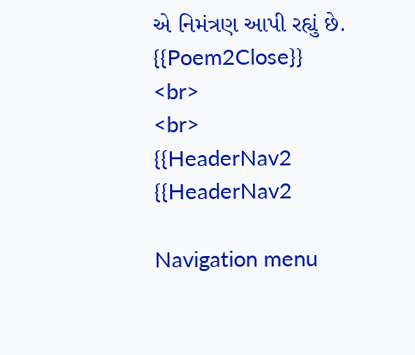એ નિમંત્રણ આપી રહ્યું છે.
{{Poem2Close}}
<br>
<br>
{{HeaderNav2
{{HeaderNav2

Navigation menu